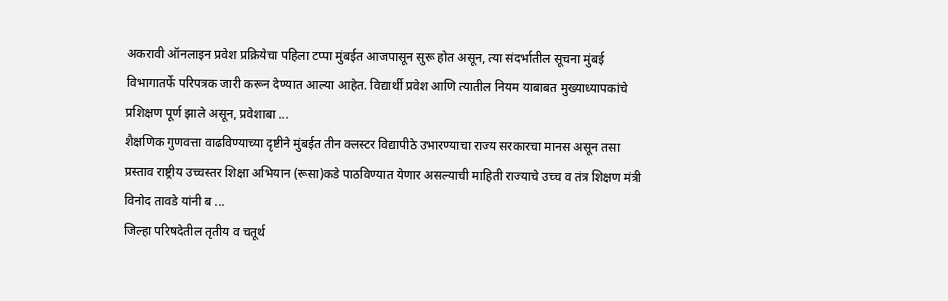अकरावी ऑनलाइन प्रवेश प्रक्रियेचा पहिला टप्पा मुंबईत आजपासून सुरू होत असून, त्या संदर्भातील सूचना मुंबई विभागातर्फे परिपत्रक जारी करून देण्यात आल्या आहेत. विद्यार्थी प्रवेश आणि त्यातील नियम याबाबत मुख्याध्यापकांचे प्रशिक्षण पूर्ण झाले असून, प्रवेशाबा ...
शैक्षणिक गुणवत्ता वाढविण्याच्या दृष्टीने मुंबईत तीन क्लस्टर विद्यापीठे उभारण्याचा राज्य सरकारचा मानस असून तसा प्रस्ताव राष्ट्रीय उच्चस्तर शिक्षा अभियान (रूसा)कडे पाठविण्यात येणार असल्याची माहिती राज्याचे उच्च व तंत्र शिक्षण मंत्री विनोद तावडे यांनी ब ...
जिल्हा परिषदेतील तृतीय व चतूर्थ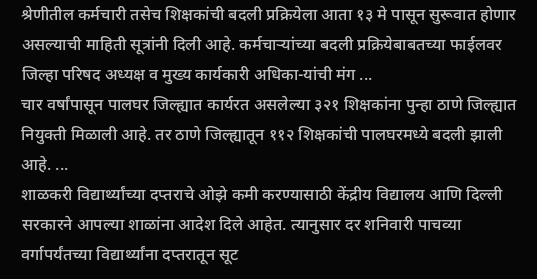श्रेणीतील कर्मचारी तसेच शिक्षकांची बदली प्रक्रियेला आता १३ मे पासून सुरूवात होणार असल्याची माहिती सूत्रांनी दिली आहे. कर्मचाऱ्यांच्या बदली प्रक्रियेबाबतच्या फाईलवर जिल्हा परिषद अध्यक्ष व मुख्य कार्यकारी अधिका-यांची मंग ...
चार वर्षांपासून पालघर जिल्ह्यात कार्यरत असलेल्या ३२१ शिक्षकांना पुन्हा ठाणे जिल्ह्यात नियुक्ती मिळाली आहे. तर ठाणे जिल्ह्यातून ११२ शिक्षकांची पालघरमध्ये बदली झाली आहे. ...
शाळकरी विद्यार्थ्यांच्या दप्तराचे ओझे कमी करण्यासाठी केंद्रीय विद्यालय आणि दिल्ली सरकारने आपल्या शाळांना आदेश दिले आहेत. त्यानुसार दर शनिवारी पाचव्या वर्गापर्यंतच्या विद्यार्थ्यांना दप्तरातून सूट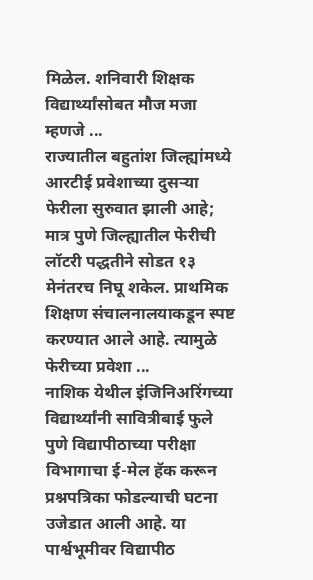मिळेल. शनिवारी शिक्षक विद्यार्थ्यांसोबत मौज मजा म्हणजे ...
राज्यातील बहुतांश जिल्ह्यांमध्ये आरटीई प्रवेशाच्या दुसऱ्या फेरीला सुरुवात झाली आहे; मात्र पुणे जिल्ह्यातील फेरीची लॉटरी पद्धतीने सोडत १३ मेनंतरच निघू शकेल. प्राथमिक शिक्षण संचालनालयाकडून स्पष्ट करण्यात आले आहे. त्यामुळे फेरीच्या प्रवेशा ...
नाशिक येथील इंजिनिअरिंगच्या विद्यार्थ्यांनी सावित्रीबाई फुले पुणे विद्यापीठाच्या परीक्षा विभागाचा ई-मेल हॅक करून प्रश्नपत्रिका फोडल्याची घटना उजेडात आली आहे. या पार्श्वभूमीवर विद्यापीठ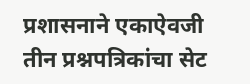प्रशासनाने एकाऐवजी तीन प्रश्नपत्रिकांचा सेट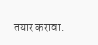तयार करावा.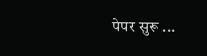पेपर सुरू ...